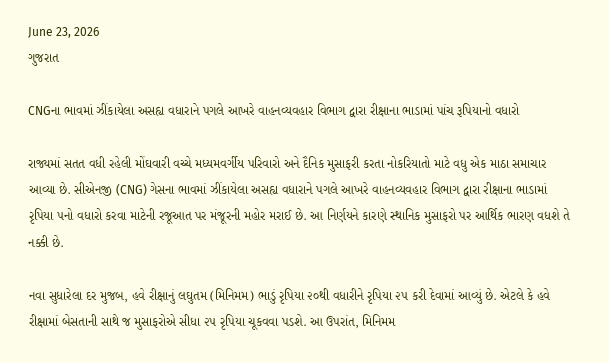June 23, 2026
ગુજરાત

CNGના ભાવમાં ઝીંકાયેલા અસહ્ય વધારાને પગલે આખરે વાહનવ્યવહાર વિભાગ દ્વારા રીક્ષાના ભાડામાં પાંચ રૂપિયાનો વધારો

રાજ્યમાં સતત વધી રહેલી મોંઘવારી વચ્ચે મધ્યમવર્ગીય પરિવારો અને દૈનિક મુસાફરી કરતા નોકરિયાતો માટે વધુ એક માઠા સમાચાર આવ્યા છે. સીએનજી (CNG) ગેસના ભાવમાં ઝીંકાયેલા અસહ્ય વધારાને પગલે આખરે વાહનવ્યવહાર વિભાગ દ્વારા રીક્ષાના ભાડામાં રૃપિયા ૫નો વધારો કરવા માટેની રજૂઆત પર મંજૂરની મહોર મરાઈ છે. આ નિર્ણયને કારણે સ્થાનિક મુસાફરો પર આર્થિક ભારણ વધશે તે નક્કી છે.

નવા સુધારેલા દર મુજબ, હવે રીક્ષાનું લઘુતમ (મિનિમમ) ભાડું રૃપિયા ૨૦થી વધારીને રૃપિયા ૨૫ કરી દેવામાં આવ્યું છે. એટલે કે હવે રીક્ષામાં બેસતાની સાથે જ મુસાફરોએ સીધા ૨૫ રૃપિયા ચૂકવવા પડશે. આ ઉપરાંત, મિનિમમ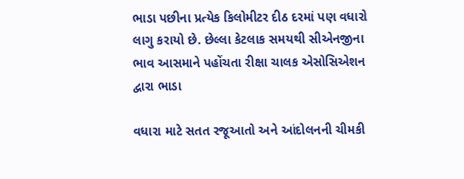ભાડા પછીના પ્રત્યેક કિલોમીટર દીઠ દરમાં પણ વધારો લાગુ કરાયો છે. છેલ્લા કેટલાક સમયથી સીએનજીના ભાવ આસમાને પહોંચતા રીક્ષા ચાલક એસોસિએશન દ્વારા ભાડા

વધારા માટે સતત રજૂઆતો અને આંદોલનની ચીમકી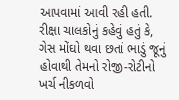આપવામાં આવી રહી હતી. રીક્ષા ચાલકોનું કહેવું હતું કે, ગેસ મોંઘો થવા છતાં ભાડું જૂનું હોવાથી તેમનો રોજી-રોટીનો ખર્ચ નીકળવો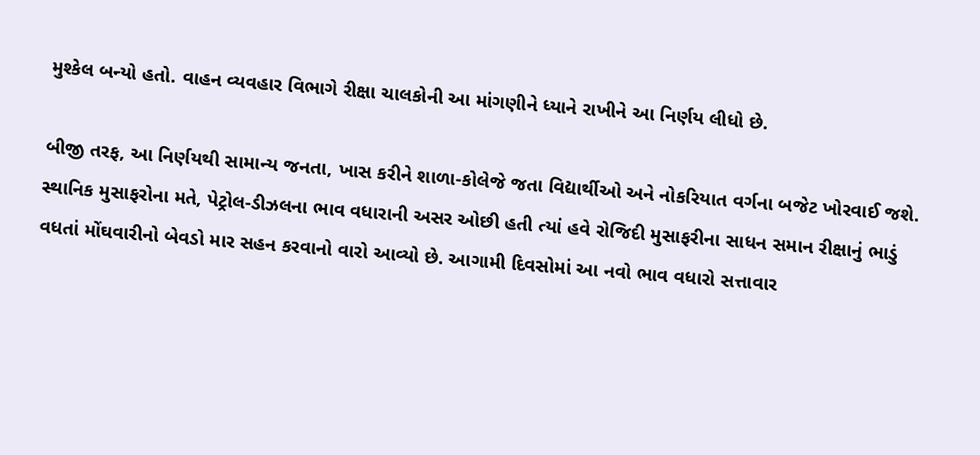મુશ્કેલ બન્યો હતો. વાહન વ્યવહાર વિભાગે રીક્ષા ચાલકોની આ માંગણીને ધ્યાને રાખીને આ નિર્ણય લીધો છે.

બીજી તરફ, આ નિર્ણયથી સામાન્ય જનતા, ખાસ કરીને શાળા-કોલેજે જતા વિદ્યાર્થીઓ અને નોકરિયાત વર્ગના બજેટ ખોરવાઈ જશે. સ્થાનિક મુસાફરોના મતે, પેટ્રોલ-ડીઝલના ભાવ વધારાની અસર ઓછી હતી ત્યાં હવે રોજિદી મુસાફરીના સાધન સમાન રીક્ષાનું ભાડું વધતાં મોંઘવારીનો બેવડો માર સહન કરવાનો વારો આવ્યો છે. આગામી દિવસોમાં આ નવો ભાવ વધારો સત્તાવાર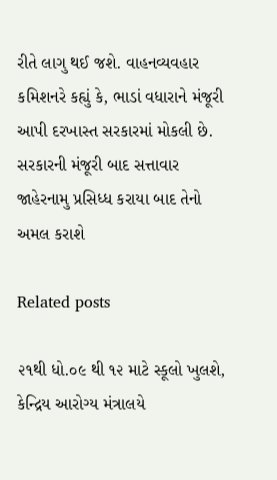રીતે લાગુ થઈ જશે. વાહનવ્યવહાર કમિશનરે કહ્યું કે, ભાડાં વધારાને મંજૂરી આપી દરખાસ્ત સરકારમાં મોકલી છે. સરકારની મંજૂરી બાદ સત્તાવાર જાહેરનામુ પ્રસિધ્ધ કરાયા બાદ તેનો અમલ કરાશે

Related posts

૨૧થી ધો.૦૯ થી ૧૨ માટે સ્કૂલો ખુલશે, કેન્દ્રિય આરોગ્ય મંત્રાલયે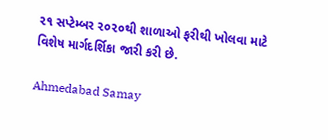૨૧ સપ્ટેમ્બર ૨૦૨૦થી શાળાઓ ફરીથી ખોલવા માટે વિશેષ માર્ગદર્શિકા જારી કરી છે.

Ahmedabad Samay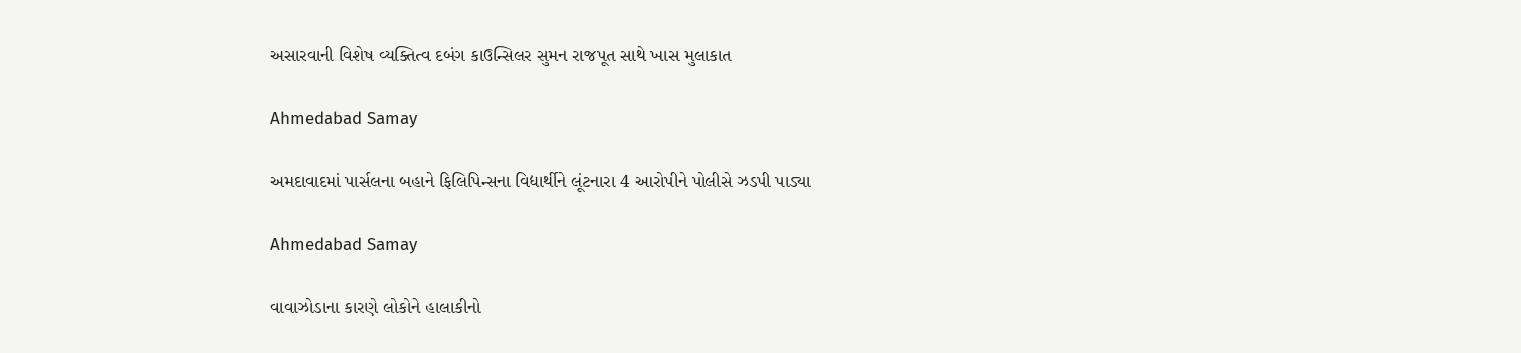અસારવાની વિશેષ વ્યક્તિત્વ દબંગ કાઉન્સિલર સુમન રાજપૂત સાથે ખાસ મુલાકાત

Ahmedabad Samay

અમદાવાદમાં પાર્સલના બહાને ફિલિપિન્સના વિદ્યાર્થીને લૂંટનારા 4 આરોપીને પોલીસે ઝડપી પાડ્યા

Ahmedabad Samay

વાવાઝોડાના કારણે લોકોને હાલાકીનો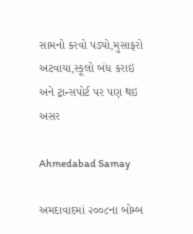સામનો કરવો પડ્યો,મુસાફરો અટવાયા,સ્કૂલો બંધ કરાઇ અને ટ્રાન્સપોર્ટ પર પણ થઇ અસર

Ahmedabad Samay

અમદાવાદમાં ૨૦૦૮ના બોમ્‍બ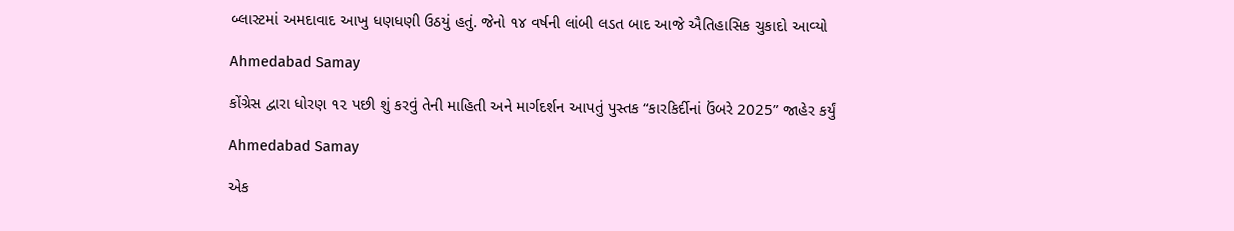બ્‍લાસ્‍ટમાં અમદાવાદ આખુ ધણધણી ઉઠયું હતું. જેનો ૧૪ વર્ષની લાંબી લડત બાદ આજે ઐતિહાસિક ચુકાદો આવ્‍યો

Ahmedabad Samay

કોંગ્રેસ દ્વારા ધોરણ ૧૨ પછી શું કરવું તેની માહિતી અને માર્ગદર્શન આપતું પુસ્તક “કારકિર્દીનાં ઉંબરે 2025” જાહેર કર્યું

Ahmedabad Samay

એક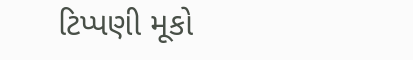ટિપ્પણી મૂકો